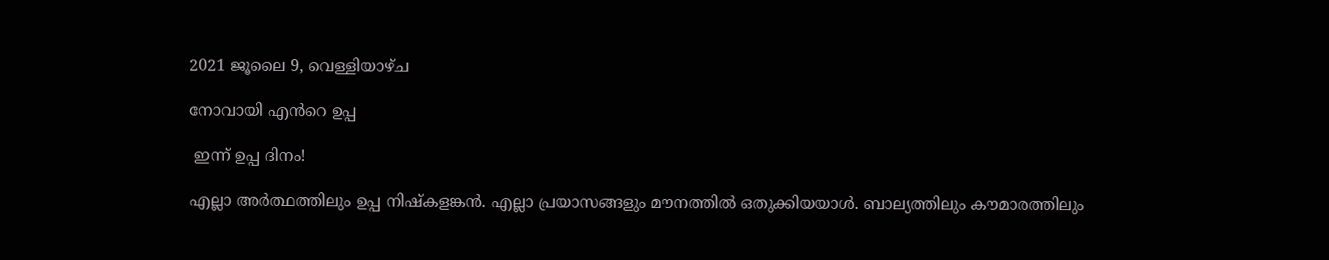2021 ജൂലൈ 9, വെള്ളിയാഴ്‌ച

നോവായി എൻറെ ഉപ്പ

 ഇന്ന് ഉപ്പ ദിനം!

എല്ലാ അർത്ഥത്തിലും ഉപ്പ നിഷ്കളങ്കൻ. എല്ലാ പ്രയാസങ്ങളും മൗനത്തിൽ ഒതുക്കിയയാൾ. ബാല്യത്തിലും കൗമാരത്തിലും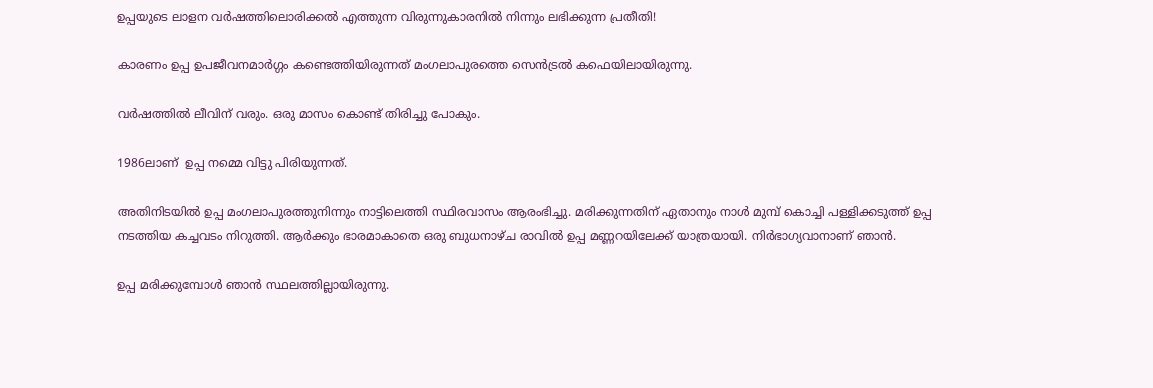ഉപ്പയുടെ ലാളന വർഷത്തിലൊരിക്കൽ എത്തുന്ന വിരുന്നുകാരനിൽ നിന്നും ലഭിക്കുന്ന പ്രതീതി!

കാരണം ഉപ്പ ഉപജീവനമാർഗ്ഗം കണ്ടെത്തിയിരുന്നത് മംഗലാപുരത്തെ സെൻട്രൽ കഫെയിലായിരുന്നു.

വർഷത്തിൽ ലീവിന് വരും. ഒരു മാസം കൊണ്ട് തിരിച്ചു പോകും.

1986ലാണ്  ഉപ്പ നമ്മെ വിട്ടു പിരിയുന്നത്.

അതിനിടയിൽ ഉപ്പ മംഗലാപുരത്തുനിന്നും നാട്ടിലെത്തി സ്ഥിരവാസം ആരംഭിച്ചു. മരിക്കുന്നതിന് ഏതാനും നാൾ മുമ്പ് കൊച്ചി പള്ളിക്കടുത്ത് ഉപ്പ നടത്തിയ കച്ചവടം നിറുത്തി. ആർക്കും ഭാരമാകാതെ ഒരു ബുധനാഴ്ച രാവിൽ ഉപ്പ മണ്ണറയിലേക്ക് യാത്രയായി. നിർഭാഗ്യവാനാണ് ഞാൻ.

ഉപ്പ മരിക്കുമ്പോൾ ഞാൻ സ്ഥലത്തില്ലായിരുന്നു.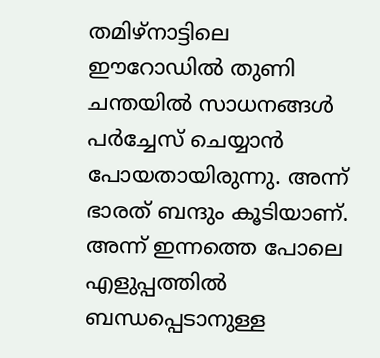തമിഴ്നാട്ടിലെ ഈറോഡിൽ തുണി ചന്തയിൽ സാധനങ്ങൾ പർച്ചേസ് ചെയ്യാൻ പോയതായിരുന്നു. അന്ന് ഭാരത് ബന്ദും കൂടിയാണ്. അന്ന് ഇന്നത്തെ പോലെ എളുപ്പത്തിൽ ബന്ധപ്പെടാനുള്ള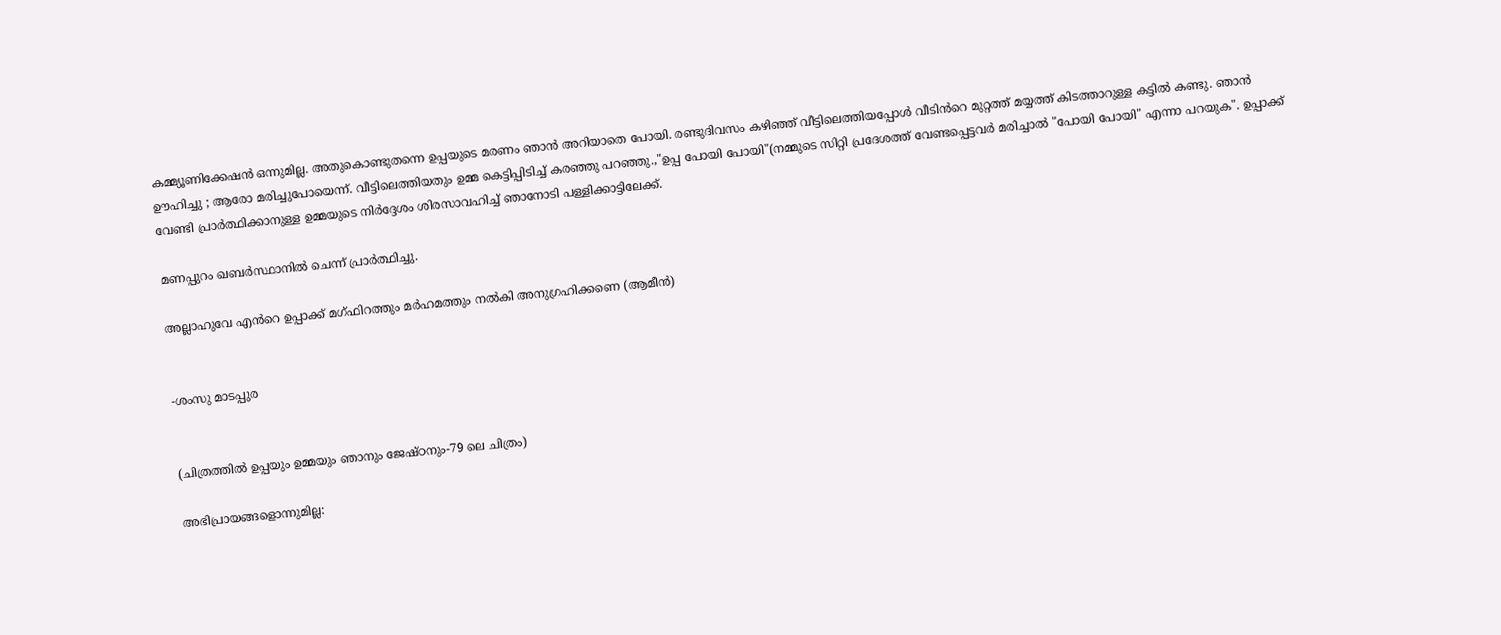കമ്മ്യൂണിക്കേഷൻ ഒന്നുമില്ല. അതുകൊണ്ടുതന്നെ ഉപ്പയുടെ മരണം ഞാൻ അറിയാതെ പോയി. രണ്ടുദിവസം കഴിഞ്ഞ് വീട്ടിലെത്തിയപ്പോൾ വീടിൻറെ മുറ്റത്ത് മയ്യത്ത് കിടത്താറുള്ള കട്ടിൽ കണ്ടു. ഞാൻ ഊഹിച്ചു ; ആരോ മരിച്ചുപോയെന്ന്. വീട്ടിലെത്തിയതും ഉമ്മ കെട്ടിപ്പിടിച്ച് കരഞ്ഞു പറഞ്ഞു.,"ഉപ്പ പോയി പോയി"(നമ്മുടെ സിറ്റി പ്രദേശത്ത് വേണ്ടപ്പെട്ടവർ മരിച്ചാൽ "പോയി പോയി" എന്നാ പറയുക". ഉപ്പാക്ക് വേണ്ടി പ്രാർത്ഥിക്കാനുള്ള ഉമ്മയുടെ നിർദ്ദേശം ശിരസാവഹിച്ച് ഞാനോടി പള്ളിക്കാട്ടിലേക്ക്.

മണപ്പുറം ഖബർസ്ഥാനിൽ ചെന്ന് പ്രാർത്ഥിച്ചു.

അല്ലാഹുവേ എൻറെ ഉപ്പാക്ക് മഗ്ഫിറത്തും മർഹമത്തും നൽകി അനുഗ്രഹിക്കണെ (ആമീൻ)


-ശംസു മാടപ്പുര


(ചിത്രത്തിൽ ഉപ്പയും ഉമ്മയും ഞാനും ജേഷ്ഠനും-79 ലെ ചിത്രം)

അഭിപ്രായങ്ങളൊന്നുമില്ല: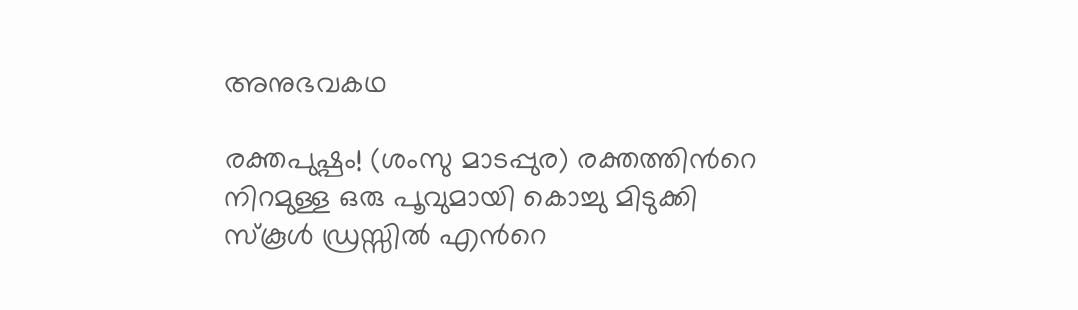അനുഭവകഥ

രക്തപുഷ്പം! (ശംസു മാടപ്പുര) രക്തത്തിൻറെ  നിറമുള്ള ഒരു പൂവുമായി കൊച്ചു മിടുക്കി സ്കൂൾ ഡ്രസ്സിൽ എൻറെ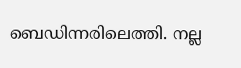ബെഡിന്നരിലെത്തി. നല്ല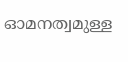ഓമനത്വമുള്ള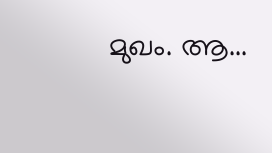മുഖം. ആ...